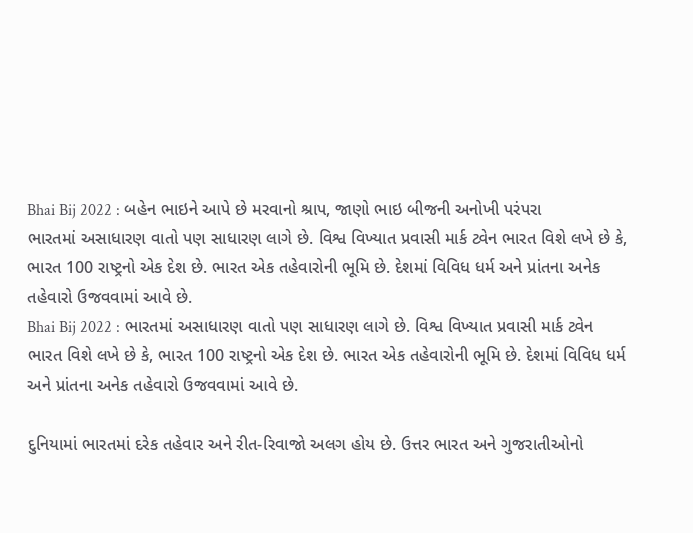Bhai Bij 2022 : બહેન ભાઇને આપે છે મરવાનો શ્રાપ, જાણો ભાઇ બીજની અનોખી પરંપરા
ભારતમાં અસાધારણ વાતો પણ સાધારણ લાગે છે. વિશ્વ વિખ્યાત પ્રવાસી માર્ક ટ્વેન ભારત વિશે લખે છે કે, ભારત 100 રાષ્ટ્રનો એક દેશ છે. ભારત એક તહેવારોની ભૂમિ છે. દેશમાં વિવિધ ધર્મ અને પ્રાંતના અનેક તહેવારો ઉજવવામાં આવે છે.
Bhai Bij 2022 : ભારતમાં અસાધારણ વાતો પણ સાધારણ લાગે છે. વિશ્વ વિખ્યાત પ્રવાસી માર્ક ટ્વેન ભારત વિશે લખે છે કે, ભારત 100 રાષ્ટ્રનો એક દેશ છે. ભારત એક તહેવારોની ભૂમિ છે. દેશમાં વિવિધ ધર્મ અને પ્રાંતના અનેક તહેવારો ઉજવવામાં આવે છે.

દુનિયામાં ભારતમાં દરેક તહેવાર અને રીત-રિવાજો અલગ હોય છે. ઉત્તર ભારત અને ગુજરાતીઓનો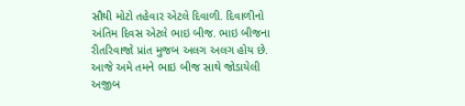સૌથી મોટો તહેવાર એટલે દિવાળી. દિવાળીનો અંતિમ દિવસ એટલે ભાઇ બીજ. ભાઇ બીજના રીતરિવાજો પ્રાંત મુજબ અલગ અલગ હોય છે. આજે અમે તમને ભાઇ બીજ સાથે જોડાયેલી અજીબ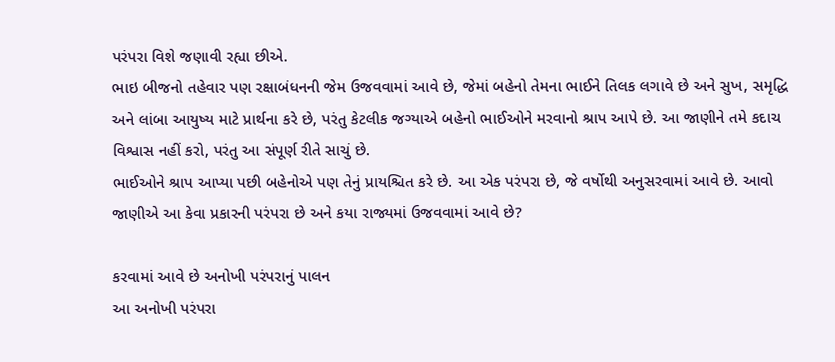પરંપરા વિશે જણાવી રહ્યા છીએ.
ભાઇ બીજનો તહેવાર પણ રક્ષાબંધનની જેમ ઉજવવામાં આવે છે, જેમાં બહેનો તેમના ભાઈને તિલક લગાવે છે અને સુખ, સમૃદ્ધિ અને લાંબા આયુષ્ય માટે પ્રાર્થના કરે છે, પરંતુ કેટલીક જગ્યાએ બહેનો ભાઈઓને મરવાનો શ્રાપ આપે છે. આ જાણીને તમે કદાચ વિશ્વાસ નહીં કરો, પરંતુ આ સંપૂર્ણ રીતે સાચું છે.
ભાઈઓને શ્રાપ આપ્યા પછી બહેનોએ પણ તેનું પ્રાયશ્ચિત કરે છે. આ એક પરંપરા છે, જે વર્ષોથી અનુસરવામાં આવે છે. આવો જાણીએ આ કેવા પ્રકારની પરંપરા છે અને કયા રાજ્યમાં ઉજવવામાં આવે છે?

કરવામાં આવે છે અનોખી પરંપરાનું પાલન
આ અનોખી પરંપરા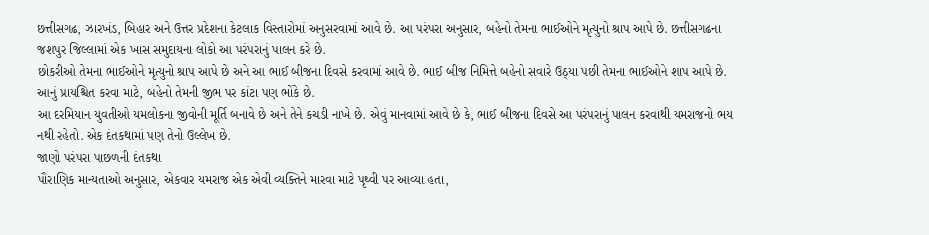છત્તીસગઢ, ઝારખંડ, બિહાર અને ઉત્તર પ્રદેશના કેટલાક વિસ્તારોમાં અનુસરવામાં આવે છે. આ પરંપરા અનુસાર, બહેનો તેમના ભાઈઓને મૃત્યુનો શ્રાપ આપે છે. છત્તીસગઢના જશપુર જિલ્લામાં એક ખાસ સમુદાયના લોકો આ પરંપરાનું પાલન કરે છે.
છોકરીઓ તેમના ભાઈઓને મૃત્યુનો શ્રાપ આપે છે અને આ ભાઈ બીજના દિવસે કરવામાં આવે છે. ભાઈ બીજ નિમિત્તે બહેનો સવારે ઉઠ્યા પછી તેમના ભાઈઓને શાપ આપે છે. આનું પ્રાયશ્ચિત કરવા માટે, બહેનો તેમની જીભ પર કાંટા પણ ભોંકે છે.
આ દરમિયાન યુવતીઓ યમલોકના જીવોની મૂર્તિ બનાવે છે અને તેને કચડી નાખે છે. એવું માનવામાં આવે છે કે, ભાઈ બીજના દિવસે આ પરંપરાનું પાલન કરવાથી યમરાજનો ભય નથી રહેતો. એક દંતકથામાં પણ તેનો ઉલ્લેખ છે.
જાણો પરંપરા પાછળની દંતકથા
પૌરાણિક માન્યતાઓ અનુસાર, એકવાર યમરાજ એક એવી વ્યક્તિને મારવા માટે પૃથ્વી પર આવ્યા હતા,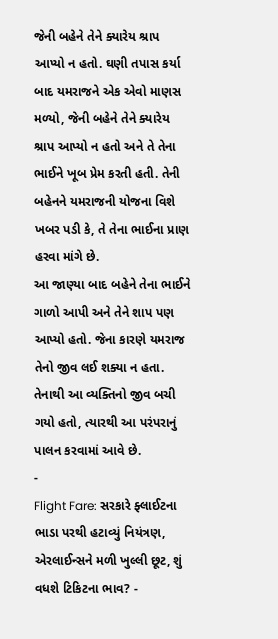જેની બહેને તેને ક્યારેય શ્રાપ આપ્યો ન હતો. ઘણી તપાસ કર્યા બાદ યમરાજને એક એવો માણસ મળ્યો, જેની બહેને તેને ક્યારેય શ્રાપ આપ્યો ન હતો અને તે તેના ભાઈને ખૂબ પ્રેમ કરતી હતી. તેની બહેનને યમરાજની યોજના વિશે ખબર પડી કે, તે તેના ભાઈના પ્રાણ હરવા માંગે છે.
આ જાણ્યા બાદ બહેને તેના ભાઈને ગાળો આપી અને તેને શાપ પણ આપ્યો હતો. જેના કારણે યમરાજ તેનો જીવ લઈ શક્યા ન હતા. તેનાથી આ વ્યક્તિનો જીવ બચી ગયો હતો, ત્યારથી આ પરંપરાનું પાલન કરવામાં આવે છે.
-
Flight Fare: સરકારે ફ્લાઈટના ભાડા પરથી હટાવ્યું નિયંત્રણ, એરલાઈન્સને મળી ખુલ્લી છૂટ, શું વધશે ટિકિટના ભાવ? -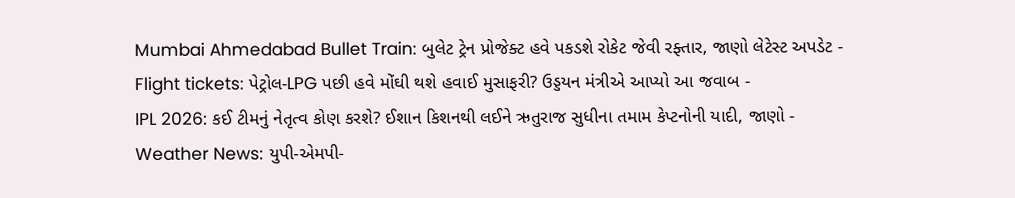Mumbai Ahmedabad Bullet Train: બુલેટ ટ્રેન પ્રોજેક્ટ હવે પકડશે રોકેટ જેવી રફ્તાર, જાણો લેટેસ્ટ અપડેટ -
Flight tickets: પેટ્રોલ-LPG પછી હવે મોંઘી થશે હવાઈ મુસાફરી? ઉડ્ડયન મંત્રીએ આપ્યો આ જવાબ -
IPL 2026: કઈ ટીમનું નેતૃત્વ કોણ કરશે? ઈશાન કિશનથી લઈને ઋતુરાજ સુધીના તમામ કેપ્ટનોની યાદી, જાણો -
Weather News: યુપી-એમપી-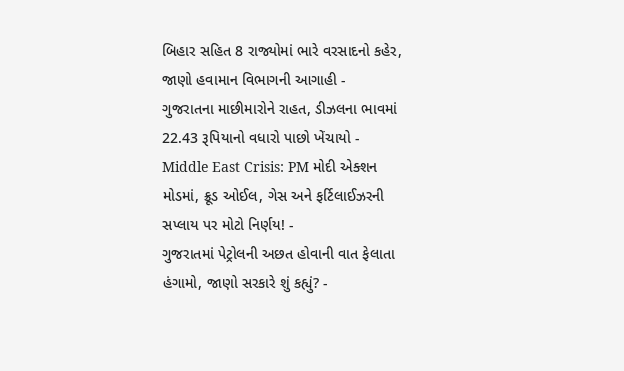બિહાર સહિત 8 રાજ્યોમાં ભારે વરસાદનો કહેર, જાણો હવામાન વિભાગની આગાહી -
ગુજરાતના માછીમારોને રાહત, ડીઝલના ભાવમાં 22.43 રૂપિયાનો વધારો પાછો ખેંચાયો -
Middle East Crisis: PM મોદી એક્શન મોડમાં, ક્રૂડ ઓઈલ, ગેસ અને ફર્ટિલાઈઝરની સપ્લાય પર મોટો નિર્ણય! -
ગુજરાતમાં પેટ્રોલની અછત હોવાની વાત ફેલાતા હંગામો, જાણો સરકારે શું કહ્યું? -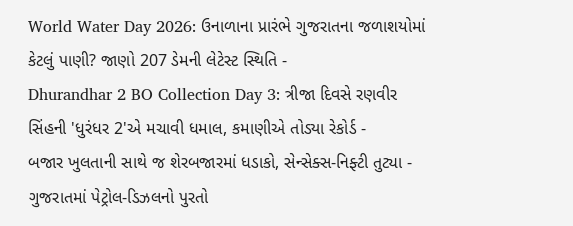World Water Day 2026: ઉનાળાના પ્રારંભે ગુજરાતના જળાશયોમાં કેટલું પાણી? જાણો 207 ડેમની લેટેસ્ટ સ્થિતિ -
Dhurandhar 2 BO Collection Day 3: ત્રીજા દિવસે રણવીર સિંહની 'ધુરંધર 2'એ મચાવી ધમાલ, કમાણીએ તોડ્યા રેકોર્ડ -
બજાર ખુલતાની સાથે જ શેરબજારમાં ધડાકો, સેન્સેક્સ-નિફ્ટી તુટ્યા -
ગુજરાતમાં પેટ્રોલ-ડિઝલનો પુરતો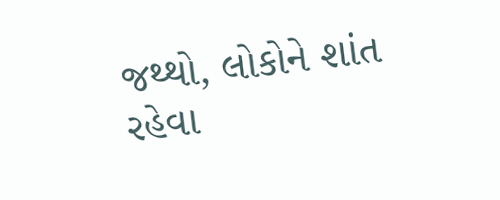જથ્થો, લોકોને શાંત રહેવા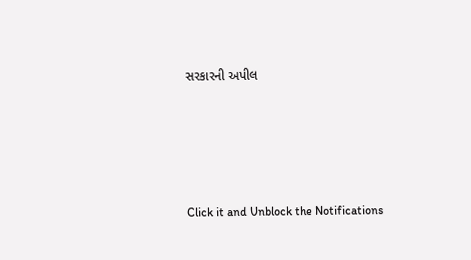સરકારની અપીલ








Click it and Unblock the Notifications